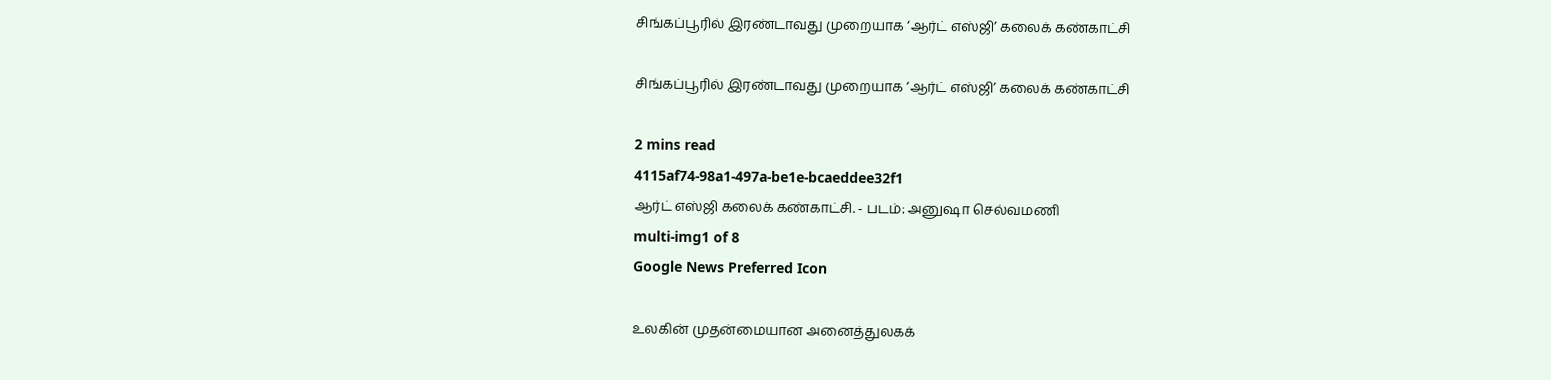சிங்கப்பூரில் இரண்டாவது முறையாக ‘ஆர்ட் எஸ்ஜி’ கலைக் கண்காட்சி

சிங்கப்பூரில் இரண்டாவது முறையாக ‘ஆர்ட் எஸ்ஜி’ கலைக் கண்காட்சி

2 mins read
4115af74-98a1-497a-be1e-bcaeddee32f1
ஆர்ட் எஸ்ஜி கலைக் கண்காட்சி. - படம்: அனுஷா செல்வமணி
multi-img1 of 8
Google News Preferred Icon

உலகின் முதன்மையான அனைத்துலகக்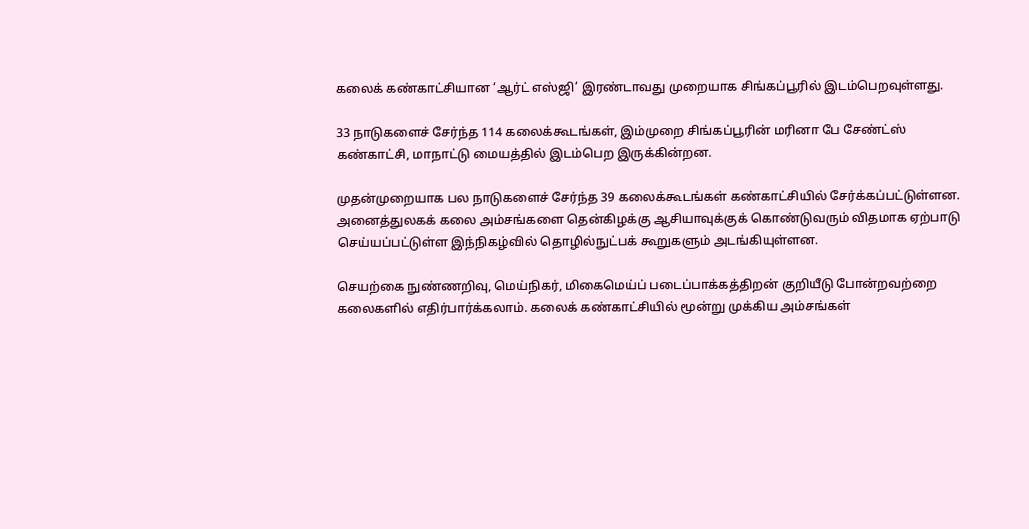கலைக் கண்காட்சியான ‘ஆர்ட் எஸ்ஜி’ இரண்டாவது முறையாக சிங்கப்பூரில் இடம்பெறவுள்ளது.

33 நாடுகளைச் சேர்ந்த 114 கலைக்கூடங்கள், இம்முறை சிங்கப்பூரின் மரினா பே சேண்ட்ஸ் கண்காட்சி, மாநாட்டு மையத்தில் இடம்பெற இருக்கின்றன.

முதன்முறையாக பல நாடுகளைச் சேர்ந்த 39 கலைக்கூடங்கள் கண்காட்சியில் சேர்க்கப்பட்டுள்ளன. அனைத்துலகக் கலை அம்சங்களை தென்கிழக்கு ஆசியாவுக்குக் கொண்டுவரும் விதமாக ஏற்பாடு செய்யப்பட்டுள்ள இந்நிகழ்வில் தொழில்நுட்பக் கூறுகளும் அடங்கியுள்ளன.

செயற்கை நுண்ணறிவு, மெய்நிகர், மிகைமெய்ப் படைப்பாக்கத்திறன் குறியீடு போன்றவற்றை கலைகளில் எதிர்பார்க்கலாம். கலைக் கண்காட்சியில் மூன்று முக்கிய அம்சங்கள்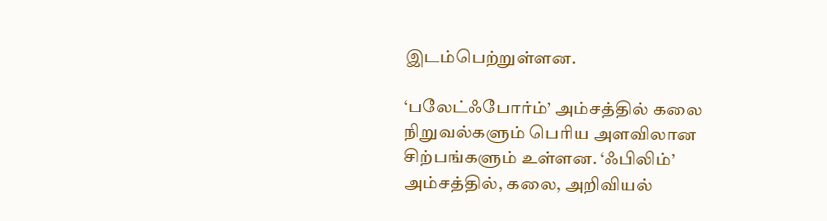இடம்பெற்றுள்ளன.

‘பலேட்ஃபோர்ம்’ அம்சத்தில் கலை நிறுவல்களும் பெரிய அளவிலான சிற்பங்களும் உள்ளன. ‘ஃபிலிம்’ அம்சத்தில், கலை, அறிவியல்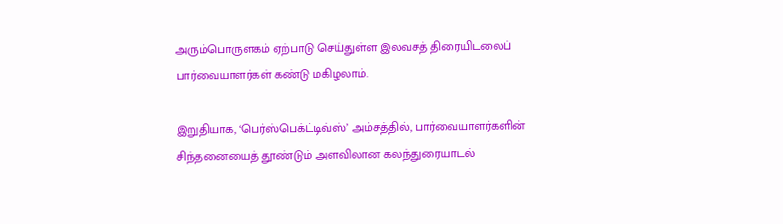அரும்பொருளகம் ஏற்பாடு செய்துள்ள இலவசத் திரையிடலைப் பார்வையாளர்கள் கண்டு மகிழலாம்.

இறுதியாக, ‘பெர்ஸ்பெக்ட்டிவ்ஸ்’ அம்சத்தில், பார்வையாளர்களின் சிந்தனையைத் தூண்டும் அளவிலான கலந்துரையாடல்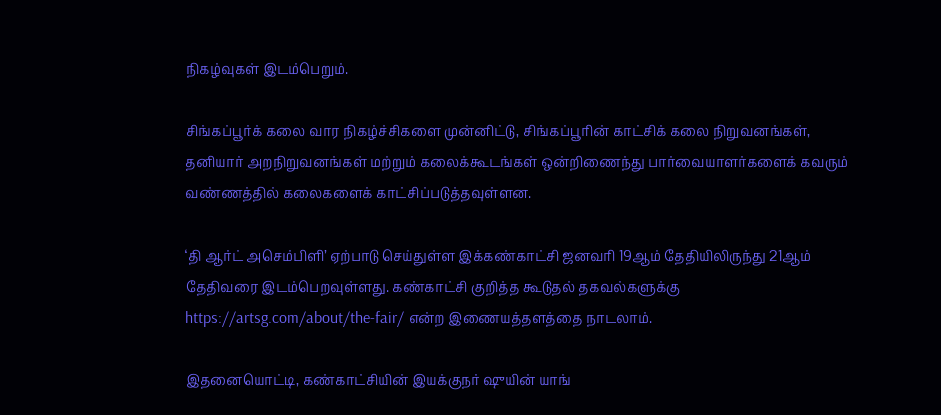நிகழ்வுகள் இடம்பெறும்.

சிங்கப்பூர்க் கலை வார நிகழ்ச்சிகளை முன்னிட்டு, சிங்கப்பூரின் காட்சிக் கலை நிறுவனங்கள், தனியார் அறநிறுவனங்கள் மற்றும் கலைக்கூடங்கள் ஒன்றிணைந்து பார்வையாளர்களைக் கவரும் வண்ணத்தில் கலைகளைக் காட்சிப்படுத்தவுள்ளன.

‘தி ஆர்ட் அசெம்பிளி’ ஏற்பாடு செய்துள்ள இக்கண்காட்சி ஜனவரி 19ஆம் தேதியிலிருந்து 21ஆம் தேதிவரை இடம்பெறவுள்ளது. கண்காட்சி குறித்த கூடுதல் தகவல்களுக்கு https://artsg.com/about/the-fair/ என்ற இணையத்தளத்தை நாடலாம்.

இதனையொட்டி, கண்காட்சியின் இயக்குநர் ஷுயின் யாங்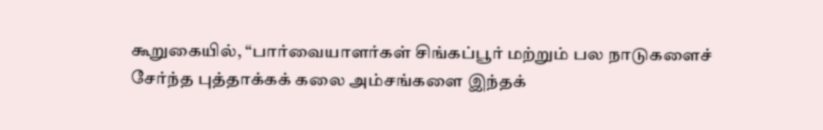கூறுகையில், “பார்வையாளர்கள் சிங்கப்பூர் மற்றும் பல நாடுகளைச் சேர்ந்த புத்தாக்கக் கலை அம்சங்களை இந்தக்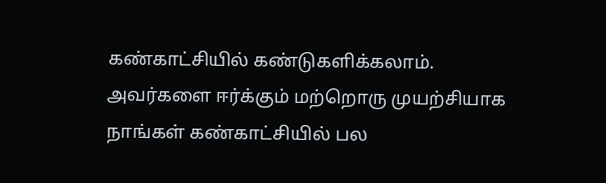கண்காட்சியில் கண்டுகளிக்கலாம். அவர்களை ஈர்க்கும் மற்றொரு முயற்சியாக நாங்கள் கண்காட்சியில் பல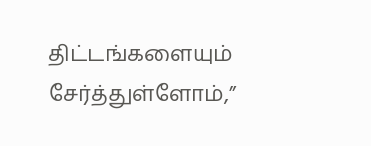திட்டங்களையும் சேர்த்துள்ளோம்,”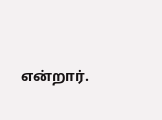என்றார்.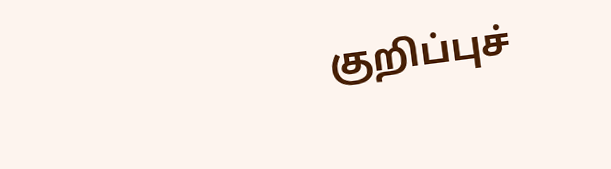குறிப்புச்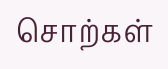சொற்கள்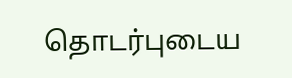தொடர்புடைய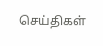செய்திகள்